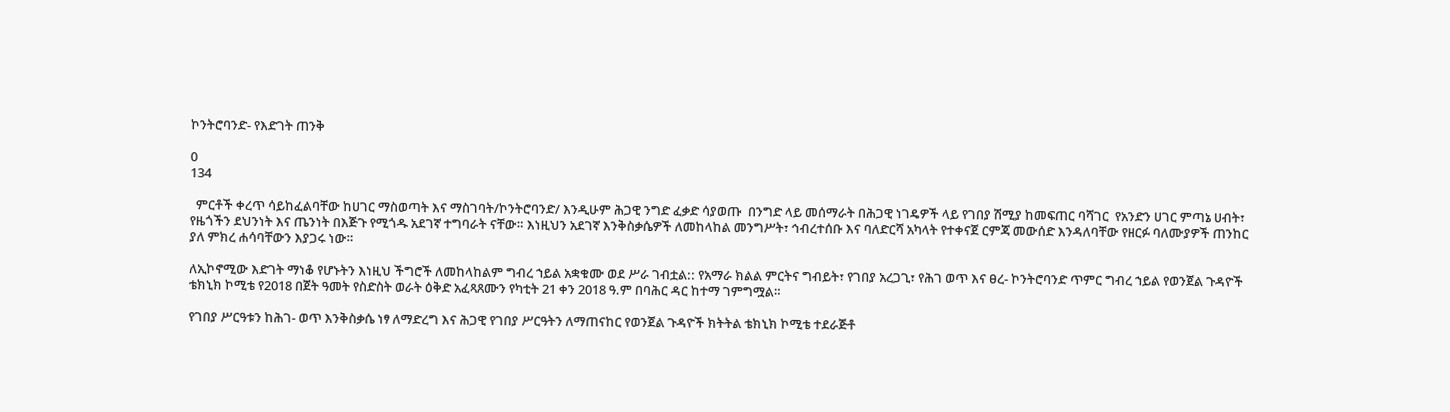ኮንትሮባንድ- የእድገት ጠንቅ

0
134

  ምርቶች ቀረጥ ሳይከፈልባቸው ከሀገር ማስወጣት እና ማስገባት/ኮንትሮባንድ/ እንዲሁም ሕጋዊ ንግድ ፈቃድ ሳያወጡ  በንግድ ላይ መሰማራት በሕጋዊ ነገዴዎች ላይ የገበያ ሽሚያ ከመፍጠር ባሻገር  የአንድን ሀገር ምጣኔ ሀብት፣ የዜጎችን ደህንነት እና ጤንነት በእጅጉ የሚጎዱ አደገኛ ተግባራት ናቸው። እነዚህን አደገኛ እንቅስቃሴዎች ለመከላከል መንግሥት፣ ኅብረተሰቡ እና ባለድርሻ አካላት የተቀናጀ ርምጃ መውሰድ እንዳለባቸው የዘርፉ ባለሙያዎች ጠንከር ያለ ምክረ ሐሳባቸውን እያጋሩ ነው።

ለኢኮኖሚው እድገት ማነቆ የሆኑትን እነዚህ ችግሮች ለመከላከልም ግብረ ኀይል አቋቁሙ ወደ ሥራ ገብቷል:: የአማራ ክልል ምርትና ግብይት፣ የገበያ አረጋጊ፣ የሕገ ወጥ እና ፀረ- ኮንትሮባንድ ጥምር ግብረ ኀይል የወንጀል ጉዳዮች ቴክኒክ ኮሚቴ የ2018 በጀት ዓመት የስድስት ወራት ዕቅድ አፈጻጸሙን የካቲት 21 ቀን 2018 ዓ.ም በባሕር ዳር ከተማ ገምግሟል።

የገበያ ሥርዓቱን ከሕገ- ወጥ እንቅስቃሴ ነፃ ለማድረግ እና ሕጋዊ የገበያ ሥርዓትን ለማጠናከር የወንጀል ጉዳዮች ክትትል ቴክኒክ ኮሚቴ ተደራጅቶ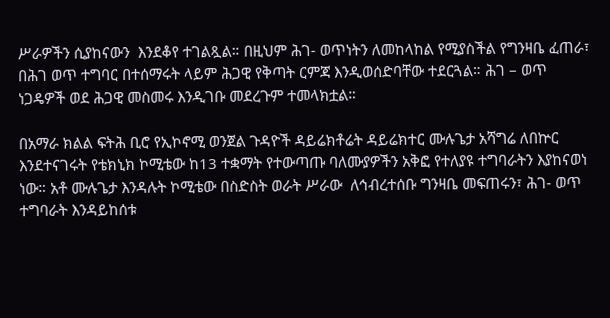ሥራዎችን ሲያከናውን  እንደቆየ ተገልጿል። በዚህም ሕገ- ወጥነትን ለመከላከል የሚያስችል የግንዛቤ ፈጠራ፣ በሕገ ወጥ ተግባር በተሰማሩት ላይም ሕጋዊ የቅጣት ርምጃ እንዲወሰድባቸው ተደርጓል። ሕገ – ወጥ ነጋዴዎች ወደ ሕጋዊ መስመሩ እንዲገቡ መደረጉም ተመላክቷል።

በአማራ ክልል ፍትሕ ቢሮ የኢኮኖሚ ወንጀል ጉዳዮች ዳይሬክቶሬት ዳይሬክተር ሙሉጌታ አሻግሬ ለበኵር እንደተናገሩት የቴክኒክ ኮሚቴው ከ13 ተቋማት የተውጣጡ ባለሙያዎችን አቅፎ የተለያዩ ተግባራትን እያከናወነ ነው። አቶ ሙሉጌታ እንዳሉት ኮሚቴው በስድስት ወራት ሥራው  ለኅብረተሰቡ ግንዛቤ መፍጠሩን፣ ሕገ- ወጥ ተግባራት እንዳይከሰቱ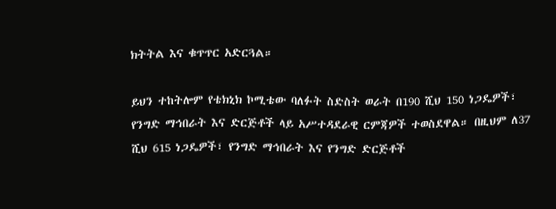ክትትል እና ቁጥጥር አድርጓል።

ይህን ተከትሎም የቴክኒክ ኮሚቴው ባለፉት ስድስት ወራት በ190 ሺህ 150 ነጋዴዎች፣ የንግድ ማኅበራት እና ድርጅቶች ላይ አሥተዳደራዊ ርምጃዎች ተወስደዋል። በዚህም ለ37 ሺህ 615 ነጋዴዎች፣ የንግድ ማኅበራት እና የንግድ ድርጅቶች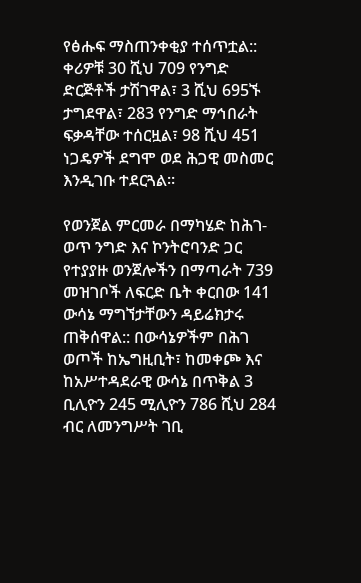የፅሑፍ ማስጠንቀቂያ ተሰጥቷል:: ቀሪዎቹ 30 ሺህ 709 የንግድ ድርጅቶች ታሽገዋል፣ 3 ሺህ 695ኙ ታግደዋል፣ 283 የንግድ ማኅበራት ፍቃዳቸው ተሰርዟል፣ 98 ሺህ 451 ነጋዴዎች ደግሞ ወደ ሕጋዊ መስመር እንዲገቡ ተደርጓል።

የወንጀል ምርመራ በማካሄድ ከሕገ-ወጥ ንግድ እና ኮንትሮባንድ ጋር የተያያዙ ወንጀሎችን በማጣራት 739 መዝገቦች ለፍርድ ቤት ቀርበው 141 ውሳኔ ማግኘታቸውን ዳይሬክታሩ  ጠቅሰዋል:: በውሳኔዎችም በሕገ ወጦች ከኤግዚቢት፣ ከመቀጮ እና ከአሥተዳደራዊ ውሳኔ በጥቅል 3 ቢሊዮን 245 ሚሊዮን 786 ሺህ 284 ብር ለመንግሥት ገቢ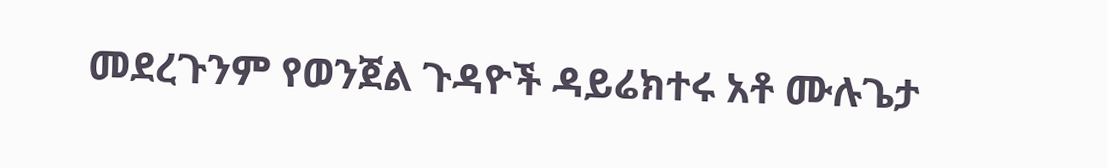መደረጉንም የወንጀል ጉዳዮች ዳይሬክተሩ አቶ ሙሉጌታ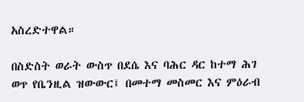አስረድተዋል።

በስድስት ወራት ውስጥ በደሴ እና ባሕር ዳር ከተማ ሕገ ወጥ የቤንዚል ዝውውር፤ በመተማ መስመር እና ምዕራብ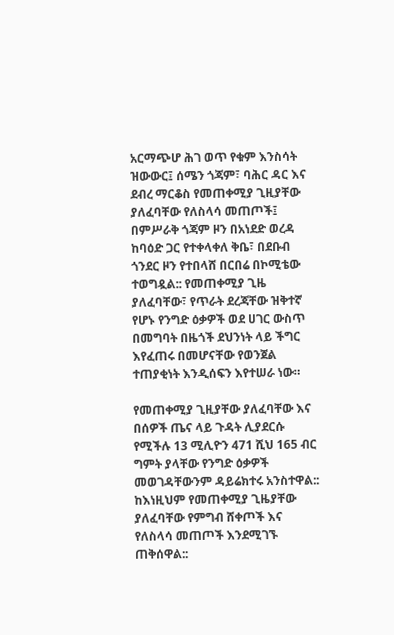አርማጭሆ ሕገ ወጥ የቁም እንስሳት ዝውውር፤ ሰሜን ጎጃም፣ ባሕር ዳር እና ደብረ ማርቆስ የመጠቀሚያ ጊዚያቸው ያለፈባቸው የለስላሳ መጠጦች፤ በምሥራቅ ጎጃም ዞን በአነደድ ወረዳ ከባዕድ ጋር የተቀላቀለ ቅቤ፣ በደቡብ ጎንደር ዞን የተበላሸ በርበሬ በኮሚቴው   ተወግዷል:: የመጠቀሚያ ጊዜ ያለፈባቸው፣ የጥራት ደረጃቸው ዝቅተኛ የሆኑ የንግድ ዕቃዎች ወደ ሀገር ውስጥ በመግባት በዜጎች ደህንነት ላይ ችግር እየፈጠሩ በመሆናቸው የወንጀል ተጠያቂነት እንዲሰፍን እየተሠራ ነው።

የመጠቀሚያ ጊዚያቸው ያለፈባቸው እና በሰዎች ጤና ላይ ጉዳት ሊያደርሱ የሚችሉ 13 ሚሊዮን 471 ሺህ 165 ብር  ግምት ያላቸው የንግድ ዕቃዎች መወገዳቸውንም ዳይሬክተሩ አንስተዋል:: ከእነዚህም የመጠቀሚያ ጊዜያቸው ያለፈባቸው የምግብ ሸቀጦች እና የለስላሳ መጠጦች እንደሚገኙ ጠቅሰዋል::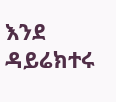እንደ ዳይሬክተሩ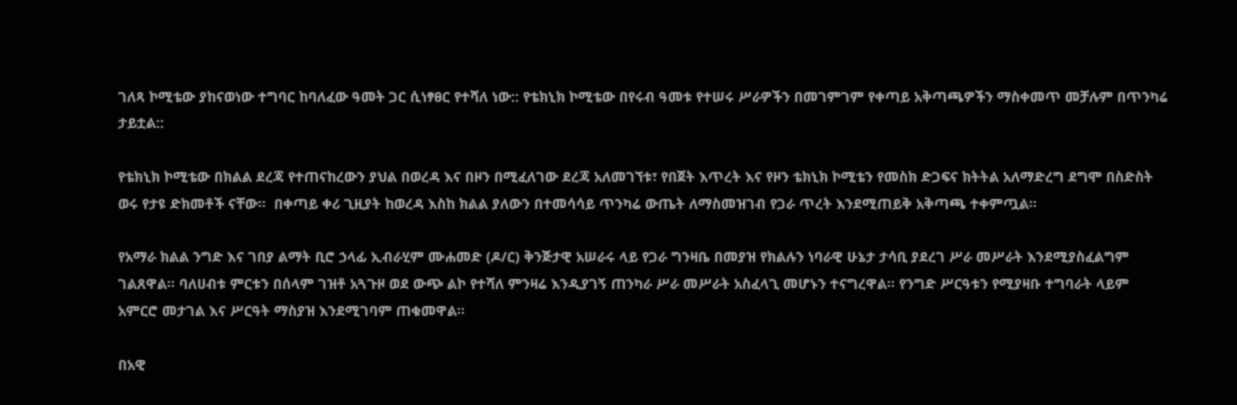ገለጻ ኮሚቴው ያከናወነው ተግባር ከባለፈው ዓመት ጋር ሲነፃፀር የተሻለ ነው:: የቴክኒክ ኮሚቴው በየሩብ ዓመቱ የተሠሩ ሥራዎችን በመገምገም የቀጣይ አቅጣጫዎችን ማስቀመጥ መቻሉም በጥንካሬ ታይቷል::

የቴክኒክ ኮሚቴው በክልል ደረጃ የተጠናከረውን ያህል በወረዳ እና በዞን በሚፈለገው ደረጃ አለመገኘቱ፣ የበጀት እጥረት እና የዞን ቴክኒክ ኮሚቴን የመስክ ድጋፍና ክትትል አለማድረግ ደግሞ በስድስት ወሩ የታዩ ድክመቶች ናቸው።  በቀጣይ ቀሪ ጊዚያት ከወረዳ እስከ ክልል ያለውን በተመሳሳይ ጥንካሬ ውጤት ለማስመዝገብ የጋራ ጥረት እንደሚጠይቅ አቅጣጫ ተቀምጧል።

የአማራ ክልል ንግድ እና ገበያ ልማት ቢሮ ኃላፊ ኢብራሂም ሙሐመድ (ዶ/ር) ቅንጅታዊ አሠራሩ ላይ የጋራ ግንዛቤ በመያዝ የክልሉን ነባራዊ ሁኔታ ታሳቢ ያደረገ ሥራ መሥራት እንደሚያስፈልግም ገልጸዋል። ባለሀብቱ ምርቱን በሰላም ገዝቶ አጓጉዞ ወደ ውጭ ልኮ የተሻለ ምንዛሬ እንዲያገኝ ጠንካራ ሥራ መሥራት አስፈላጊ መሆኑን ተናግረዋል። የንግድ ሥርዓቱን የሚያዛቡ ተግባራት ላይም አምርሮ መታገል እና ሥርዓት ማስያዝ እንደሚገባም ጠቁመዋል።

በአዊ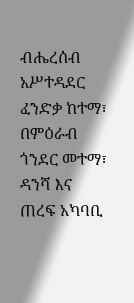ብሔረሰብ አሥተዳደር ፈንድቃ ከተማ፣ በምዕራብ ጎንደር መተማ፣ ዳንሻ እና ጠረፍ አካባቢ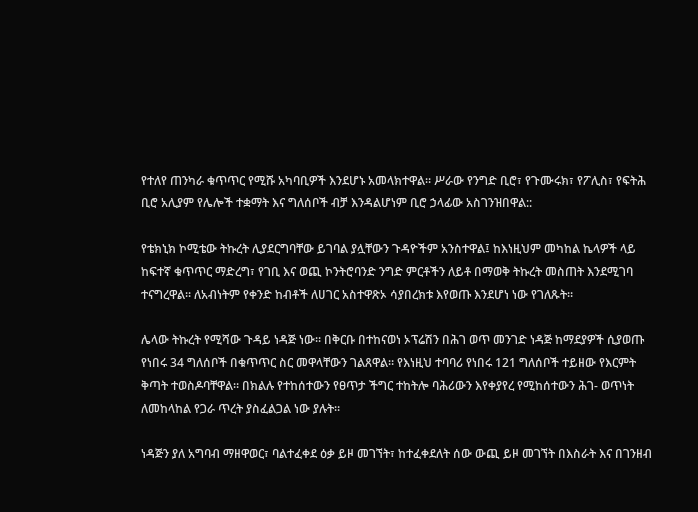የተለየ ጠንካራ ቁጥጥር የሚሹ አካባቢዎች እንደሆኑ አመላክተዋል። ሥራው የንግድ ቢሮ፣ የጉሙሩክ፣ የፖሊስ፣ የፍትሕ ቢሮ አሊያም የሌሎች ተቋማት እና ግለሰቦች ብቻ እንዳልሆነም ቢሮ ኃላፊው አስገንዝበዋል::

የቴክኒክ ኮሚቴው ትኩረት ሊያደርግባቸው ይገባል ያሏቸውን ጉዳዮችም አንስተዋል፤ ከእነዚህም መካከል ኬላዎች ላይ ከፍተኛ ቁጥጥር ማድረግ፣ የገቢ እና ወጪ ኮንትሮባንድ ንግድ ምርቶችን ለይቶ በማወቅ ትኩረት መስጠት እንደሚገባ  ተናግረዋል። ለአብነትም የቀንድ ከብቶች ለሀገር አስተዋጽኦ ሳያበረክቱ እየወጡ እንደሆነ ነው የገለጹት።

ሌላው ትኩረት የሚሻው ጉዳይ ነዳጅ ነው። በቅርቡ በተከናወነ ኦፕሬሽን በሕገ ወጥ መንገድ ነዳጅ ከማደያዎች ሲያወጡ የነበሩ 34 ግለሰቦች በቁጥጥር ስር መዋላቸውን ገልጸዋል። የእነዚህ ተባባሪ የነበሩ 121 ግለሰቦች ተይዘው የእርምት ቅጣት ተወስዶባቸዋል። በክልሉ የተከሰተውን የፀጥታ ችግር ተከትሎ ባሕሪውን እየቀያየረ የሚከሰተውን ሕገ- ወጥነት ለመከላከል የጋራ ጥረት ያስፈልጋል ነው ያሉት።

ነዳጅን ያለ አግባብ ማዘዋወር፣ ባልተፈቀደ ዕቃ ይዞ መገኘት፣ ከተፈቀደለት ሰው ውጪ ይዞ መገኘት በእስራት እና በገንዘብ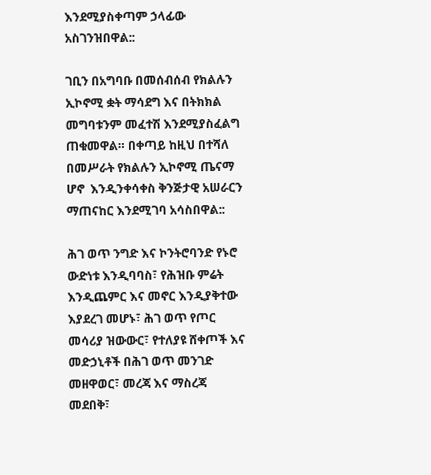እንደሚያስቀጣም ኃላፊው  አስገንዝበዋል::

ገቢን በአግባቡ በመሰብሰብ የክልሉን ኢኮኖሚ ቋት ማሳደግ እና በትክክል መግባቱንም መፈተሽ እንደሚያስፈልግ ጠቁመዋል። በቀጣይ ከዚህ በተሻለ በመሥራት የክልሉን ኢኮኖሚ ጤናማ ሆኖ  እንዲንቀሳቀስ ቅንጅታዊ አሠራርን ማጠናከር እንደሚገባ አሳስበዋል::

ሕገ ወጥ ንግድ እና ኮንትሮባንድ የኑሮ ውድነቱ እንዲባባስ፣ የሕዝቡ ምሬት እንዲጨምር እና መኖር እንዲያቅተው እያደረገ መሆኑ፣ ሕገ ወጥ የጦር መሳሪያ ዝውውር፣ የተለያዩ ሸቀጦች እና መድኃኒቶች በሕገ ወጥ መንገድ መዘዋወር፣ መረጃ እና ማስረጃ መደበቅ፣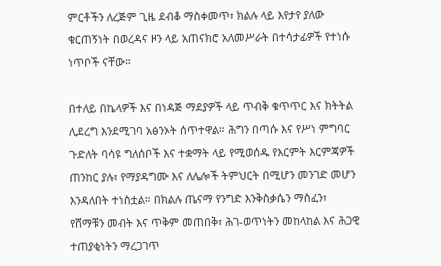ምርቶችን ለረጅም ጊዜ ደብቆ ማስቀመጥ፣ ክልሉ ላይ እየታየ ያለው ቁርጠኝነት በወረዳና ዞን ላይ አጠናክሮ አለመሥራት በተሳታፊዎች የተነሱ ነጥቦች ናቸው።

በተለይ በኬላዎች እና በነዳጅ ማደያዎች ላይ ጥብቅ ቁጥጥር እና ክትትል ሊደረግ እንደሚገባ አፅንኦት ሰጥተዋል። ሕግን በጣሱ እና የሥነ ምግባር ጉድለት ባሳዩ ግለሰቦች እና ተቋማት ላይ የሚወሰዱ የእርምት እርምጃዎች ጠንከር ያሉ፣ የማያዳግሙ እና ለሌሎች ትምህርት በሚሆን መንገድ መሆን እንዳለበት ተነስቷል። በክልሉ ጤናማ የንግድ እንቅስቃሴን ማስፈን፣ የሸማቹን መብት እና ጥቅም መጠበቅ፣ ሕገ-ወጥነትን መከላከል እና ሕጋዊ ተጠያቂነትን ማረጋገጥ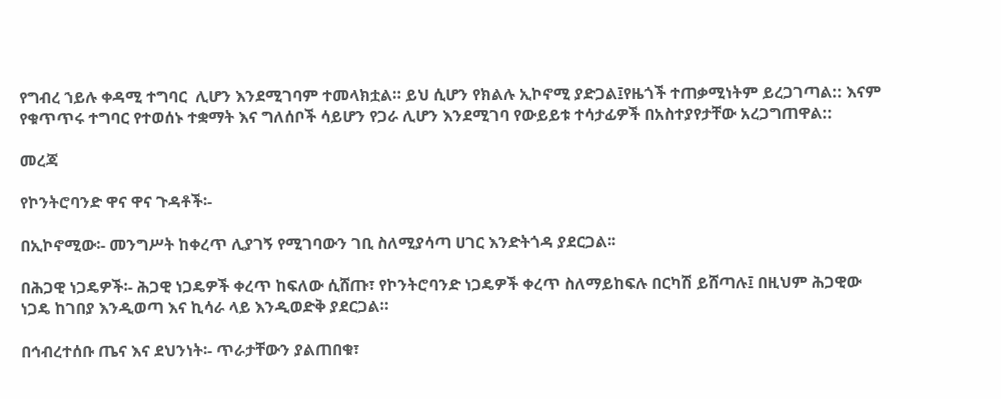የግብረ ኀይሉ ቀዳሚ ተግባር  ሊሆን እንደሚገባም ተመላክቷል። ይህ ሲሆን የክልሉ ኢኮኖሚ ያድጋል፤የዜጎች ተጠቃሚነትም ይረጋገጣል:: እናም የቁጥጥሩ ተግባር የተወሰኑ ተቋማት እና ግለሰቦች ሳይሆን የጋራ ሊሆን እንደሚገባ የውይይቱ ተሳታፊዎች በአስተያየታቸው አረጋግጠዋል::

መረጃ

የኮንትሮባንድ ዋና ዋና ጉዳቶች፡-

በኢኮኖሚው፡- መንግሥት ከቀረጥ ሊያገኝ የሚገባውን ገቢ ስለሚያሳጣ ሀገር እንድትጎዳ ያደርጋል፡፡

በሕጋዊ ነጋዴዎች፡- ሕጋዊ ነጋዴዎች ቀረጥ ከፍለው ሲሸጡ፣ የኮንትሮባንድ ነጋዴዎች ቀረጥ ስለማይከፍሉ በርካሽ ይሸጣሉ፤ በዚህም ሕጋዊው ነጋዴ ከገበያ እንዲወጣ እና ኪሳራ ላይ እንዲወድቅ ያደርጋል።

በኅብረተሰቡ ጤና እና ደህንነት፡- ጥራታቸውን ያልጠበቁ፣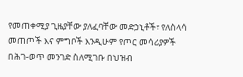የመጠቀሚያ ጊዜያቸው ያለፈባቸው መድኃኒቶች፣ የለስላሳ መጠጦች እና ምግቦች እንዲሁም የጦር መሳሪያዎች በሕገ-ወጥ መንገድ ስለሚገቡ በህዝብ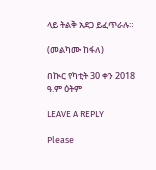ላይ ትልቅ አደጋ ይፈጥራሉ።

(መልካሙ ከፋለ)

በኲር የካቲት 30 ቀን 2018  ዓ.ም ዕትም

LEAVE A REPLY

Please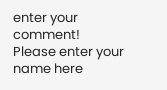enter your comment!
Please enter your name here